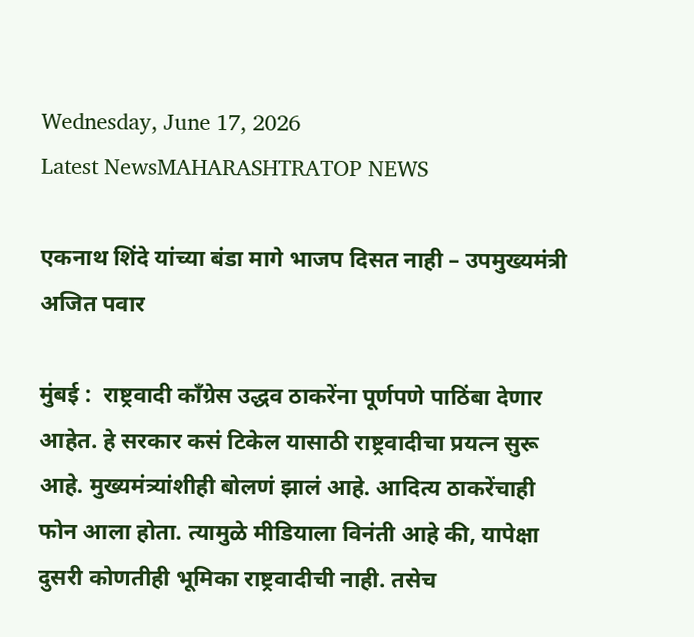Wednesday, June 17, 2026
Latest NewsMAHARASHTRATOP NEWS

एकनाथ शिंदे यांच्या बंडा मागे भाजप दिसत नाही – उपमुख्यमंत्री अजित पवार

मुंबई :  राष्ट्रवादी काँग्रेस उद्धव ठाकरेंना पूर्णपणे पाठिंबा देणार आहेत. हे सरकार कसं टिकेल यासाठी राष्ट्रवादीचा प्रयत्न सुरू आहे. मुख्यमंत्र्यांशीही बोलणं झालं आहे. आदित्य ठाकरेंचाही फोन आला होता. त्यामुळे मीडियाला विनंती आहे की, यापेक्षा दुसरी कोणतीही भूमिका राष्ट्रवादीची नाही. तसेच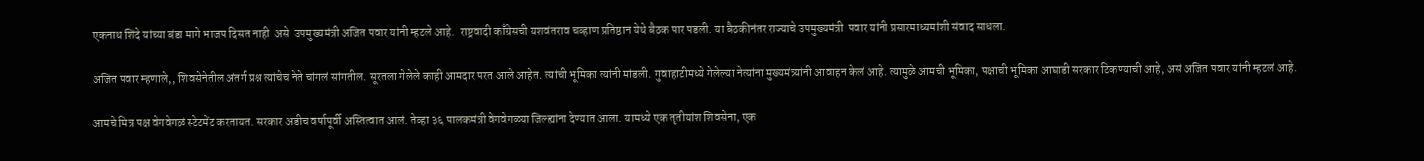एकनाथ शिंदे यांच्या बंडा मागे भाजप दिसत नाही  असे  उपमुख्यमंत्री अजित पवार यांनी म्हटले आहे.  राष्ट्रवादी काँग्रेसची यशवंतराव चव्हाण प्रतिष्ठान येथे बैठक पार पडली. या बैठकीनंतर राज्याचे उपमुख्यमंत्री  पवार यांनी प्रसारमाध्यमांशी संवाद साधला.

अजित पवार म्हणाले,, शिवसेनेतील अंतर्ग प्रश्न त्यांचेच नेते चांगलं सांगतील. सूरतला गेलेले काही आमदार परत आले आहेत. त्यांची भूमिका त्यांनी मांडली. गुवाहाटीमध्ये गेलेल्या नेत्यांना मुख्यमंत्र्यांनी आवाहन केलं आहे. त्यामुळे आमची भूमिका, पक्षाची भूमिका आघाडी सरकार टिकण्याची आहे, असं अजित पवार यांनी म्हटलं आहे.

आमचे मित्र पक्ष वेगवेगळं स्टेटमेंट करतायत. सरकार अडीच वर्षापूर्वी अस्तित्वात आलं. तेव्हा ३६ पालकमंत्री वेगवेगळ्या जिल्ह्यांना देण्यात आला. यामध्ये एक तृतीयांश शिवसेना, एक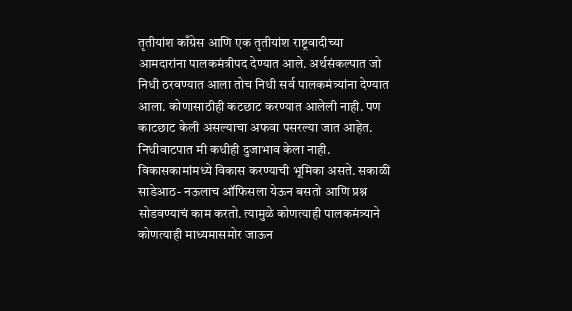तृतीयांश काँग्रेस आणि एक तृतीयांश राष्ट्रवादीच्या आमदारांना पालकमंत्रीपद देण्यात आले. अर्थसंकल्पात जो निधी ठरवण्यात आला तोच निधी सर्व पालकमंत्र्यांना देण्यात आला. कोणासाठीही कटछाट करण्यात आलेली नाही. पण काटछाट केली असल्याचा अफवा पसरल्या जात आहेत. निधीवाटपात मी कधीही दुजाभाव केला नाही. विकासकामांमध्ये विकास करण्याची भूमिका असते. सकाळी साडेआठ- नऊलाच ऑफिसला येऊन बसतो आणि प्रश्न सोडवण्याचं काम करतो. त्यामुळे कोणत्याही पालकमंत्र्याने कोणत्याही माध्यमासमोर जाऊन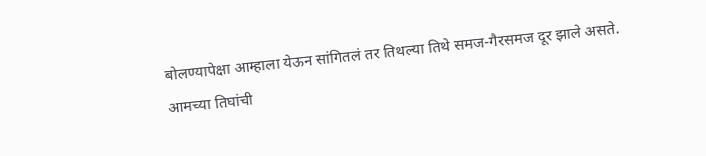बोलण्यापेक्षा आम्हाला येऊन सांगितलं तर तिथल्या तिथे समज-गैरसमज दूर झाले असते. आमच्या तिघांची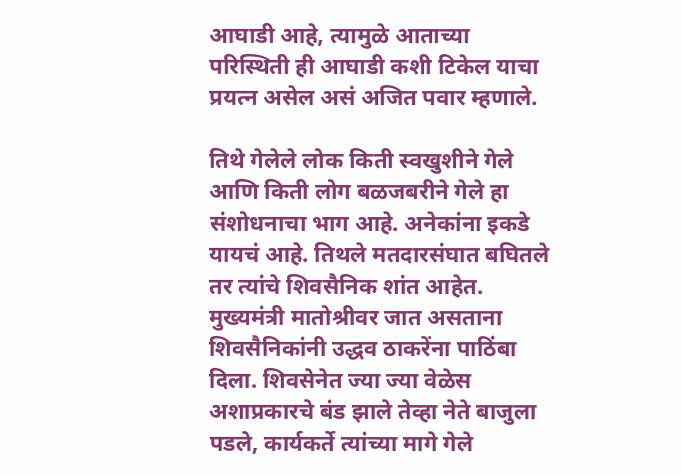आघाडी आहे, त्यामुळे आताच्या परिस्थिती ही आघाडी कशी टिकेल याचा प्रयत्न असेल असं अजित पवार म्हणाले.

तिथे गेलेले लोक किती स्वखुशीने गेले आणि किती लोग बळजबरीने गेले हा संशोधनाचा भाग आहे. अनेकांना इकडे यायचं आहे. तिथले मतदारसंघात बघितले तर त्यांचे शिवसैनिक शांत आहेत. मुख्यमंत्री मातोश्रीवर जात असताना शिवसैनिकांनी उद्धव ठाकरेंना पाठिंबा दिला. शिवसेनेत ज्या ज्या वेळेस अशाप्रकारचे बंड झाले तेव्हा नेते बाजुला पडले, कार्यकर्ते त्यांच्या मागे गेले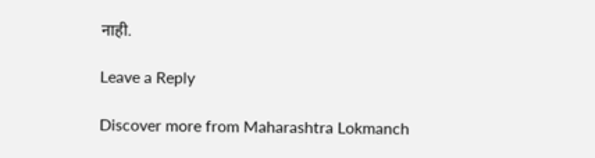नाही.

Leave a Reply

Discover more from Maharashtra Lokmanch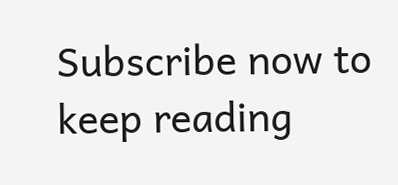Subscribe now to keep reading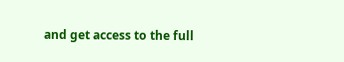and get access to the full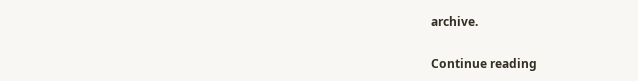archive.

Continue reading